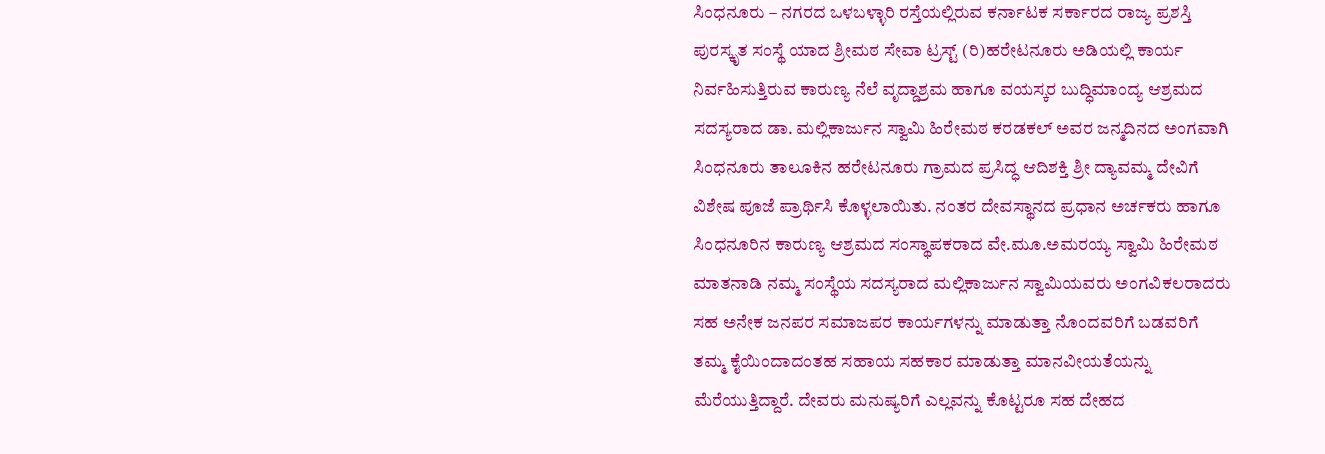ಸಿಂಧನೂರು – ನಗರದ ಒಳಬಳ್ಳಾರಿ ರಸ್ತೆಯಲ್ಲಿರುವ ಕರ್ನಾಟಕ ಸರ್ಕಾರದ ರಾಜ್ಯ ಪ್ರಶಸ್ತಿ ಪುರಸ್ಕೃತ ಸಂಸ್ಥೆ ಯಾದ ಶ್ರೀಮಠ ಸೇವಾ ಟ್ರಸ್ಟ್ (ರಿ)ಹರೇಟನೂರು ಅಡಿಯಲ್ಲಿ ಕಾರ್ಯ ನಿರ್ವಹಿಸುತ್ತಿರುವ ಕಾರುಣ್ಯ ನೆಲೆ ವೃದ್ದಾಶ್ರಮ ಹಾಗೂ ವಯಸ್ಕರ ಬುದ್ಧಿಮಾಂದ್ಯ ಆಶ್ರಮದ ಸದಸ್ಯರಾದ ಡಾ. ಮಲ್ಲಿಕಾರ್ಜುನ ಸ್ವಾಮಿ ಹಿರೇಮಠ ಕರಡಕಲ್ ಅವರ ಜನ್ಮದಿನದ ಅಂಗವಾಗಿ ಸಿಂಧನೂರು ತಾಲೂಕಿನ ಹರೇಟನೂರು ಗ್ರಾಮದ ಪ್ರಸಿದ್ಧ ಆದಿಶಕ್ತಿ ಶ್ರೀ ದ್ಯಾವಮ್ಮ ದೇವಿಗೆ ವಿಶೇಷ ಪೂಜೆ ಪ್ರಾರ್ಥಿಸಿ ಕೊಳ್ಳಲಾಯಿತು. ನಂತರ ದೇವಸ್ಥಾನದ ಪ್ರಧಾನ ಅರ್ಚಕರು ಹಾಗೂ ಸಿಂಧನೂರಿನ ಕಾರುಣ್ಯ ಆಶ್ರಮದ ಸಂಸ್ಥಾಪಕರಾದ ವೇ.ಮೂ.ಅಮರಯ್ಯ ಸ್ವಾಮಿ ಹಿರೇಮಠ ಮಾತನಾಡಿ ನಮ್ಮ ಸಂಸ್ಥೆಯ ಸದಸ್ಯರಾದ ಮಲ್ಲಿಕಾರ್ಜುನ ಸ್ವಾಮಿಯವರು ಅಂಗವಿಕಲರಾದರು ಸಹ ಅನೇಕ ಜನಪರ ಸಮಾಜಪರ ಕಾರ್ಯಗಳನ್ನು ಮಾಡುತ್ತಾ ನೊಂದವರಿಗೆ ಬಡವರಿಗೆ ತಮ್ಮ ಕೈಯಿಂದಾದಂತಹ ಸಹಾಯ ಸಹಕಾರ ಮಾಡುತ್ತಾ ಮಾನವೀಯತೆಯನ್ನು ಮೆರೆಯುತ್ತಿದ್ದಾರೆ. ದೇವರು ಮನುಷ್ಯರಿಗೆ ಎಲ್ಲವನ್ನು ಕೊಟ್ಟರೂ ಸಹ ದೇಹದ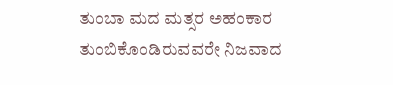ತುಂಬಾ ಮದ ಮತ್ಸರ ಅಹಂಕಾರ ತುಂಬಿಕೊಂಡಿರುವವರೇ ನಿಜವಾದ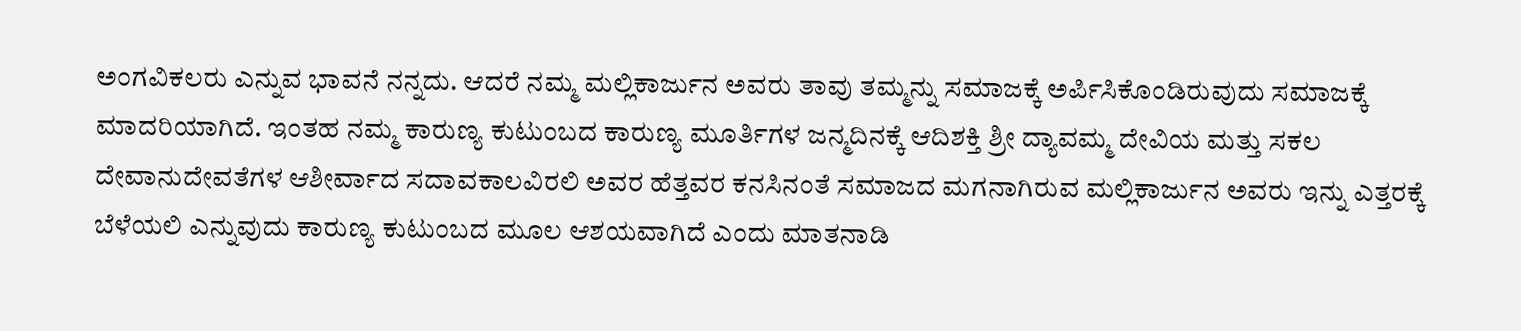ಅಂಗವಿಕಲರು ಎನ್ನುವ ಭಾವನೆ ನನ್ನದು. ಆದರೆ ನಮ್ಮ ಮಲ್ಲಿಕಾರ್ಜುನ ಅವರು ತಾವು ತಮ್ಮನ್ನು ಸಮಾಜಕ್ಕೆ ಅರ್ಪಿಸಿಕೊಂಡಿರುವುದು ಸಮಾಜಕ್ಕೆ ಮಾದರಿಯಾಗಿದೆ. ಇಂತಹ ನಮ್ಮ ಕಾರುಣ್ಯ ಕುಟುಂಬದ ಕಾರುಣ್ಯ ಮೂರ್ತಿಗಳ ಜನ್ಮದಿನಕ್ಕೆ ಆದಿಶಕ್ತಿ ಶ್ರೀ ದ್ಯಾವಮ್ಮ ದೇವಿಯ ಮತ್ತು ಸಕಲ ದೇವಾನುದೇವತೆಗಳ ಆಶೀರ್ವಾದ ಸದಾವಕಾಲವಿರಲಿ ಅವರ ಹೆತ್ತವರ ಕನಸಿನಂತೆ ಸಮಾಜದ ಮಗನಾಗಿರುವ ಮಲ್ಲಿಕಾರ್ಜುನ ಅವರು ಇನ್ನು ಎತ್ತರಕ್ಕೆ ಬೆಳೆಯಲಿ ಎನ್ನುವುದು ಕಾರುಣ್ಯ ಕುಟುಂಬದ ಮೂಲ ಆಶಯವಾಗಿದೆ ಎಂದು ಮಾತನಾಡಿ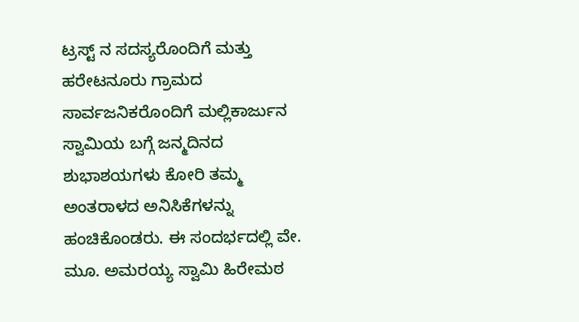ಟ್ರಸ್ಟ್ ನ ಸದಸ್ಯರೊಂದಿಗೆ ಮತ್ತು ಹರೇಟನೂರು ಗ್ರಾಮದ ಸಾರ್ವಜನಿಕರೊಂದಿಗೆ ಮಲ್ಲಿಕಾರ್ಜುನ ಸ್ವಾಮಿಯ ಬಗ್ಗೆ ಜನ್ಮದಿನದ ಶುಭಾಶಯಗಳು ಕೋರಿ ತಮ್ಮ ಅಂತರಾಳದ ಅನಿಸಿಕೆಗಳನ್ನು ಹಂಚಿಕೊಂಡರು. ಈ ಸಂದರ್ಭದಲ್ಲಿ ವೇ. ಮೂ. ಅಮರಯ್ಯ ಸ್ವಾಮಿ ಹಿರೇಮಠ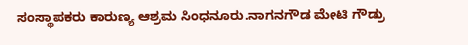ಸಂಸ್ಥಾಪಕರು ಕಾರುಣ್ಯ ಆಶ್ರಮ ಸಿಂಧನೂರು.ನಾಗನಗೌಡ ಮೇಟಿ ಗೌಡ್ರು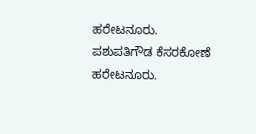ಹರೇಟನೂರು. ಪಶುಪತಿಗೌಡ ಕೆಸರಕೋಣೆ ಹರೇಟನೂರು.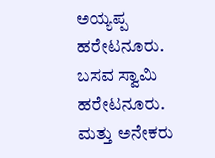ಅಯ್ಯಪ್ಪ ಹರೇಟನೂರು. ಬಸವ ಸ್ವಾಮಿ ಹರೇಟನೂರು. ಮತ್ತು ಅನೇಕರು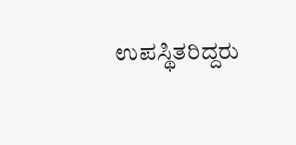ಉಪಸ್ಥಿತರಿದ್ದರು